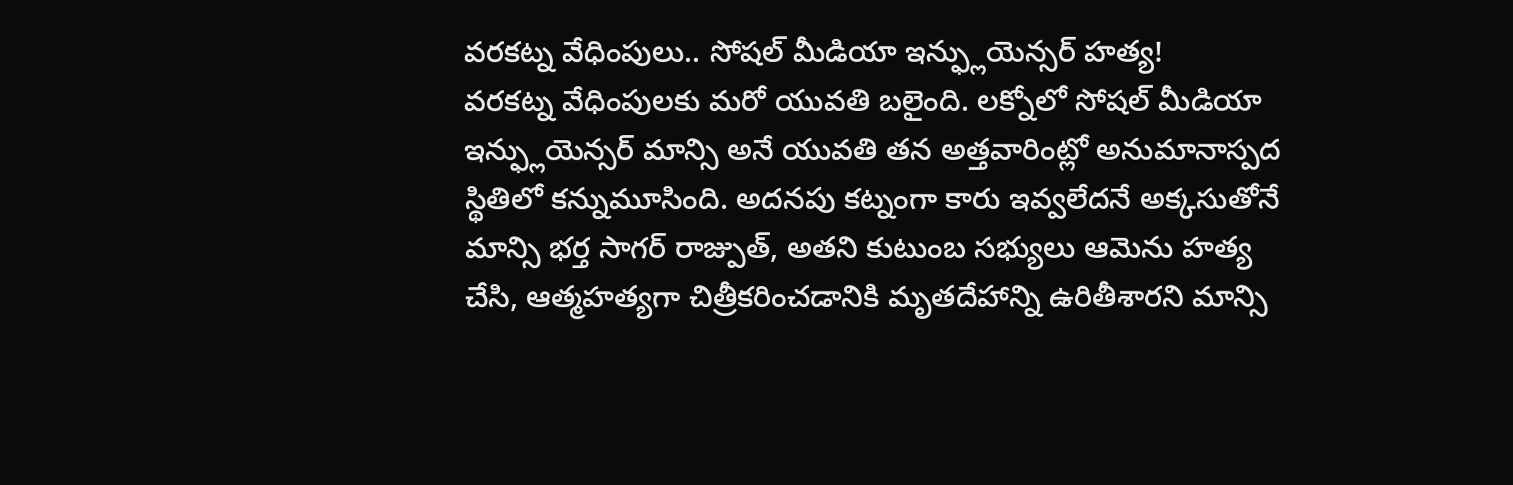వరకట్న వేధింపులు.. సోషల్ మీడియా ఇన్ఫ్లుయెన్సర్ హత్య!
వరకట్న వేధింపులకు మరో యువతి బలైంది. లక్నోలో సోషల్ మీడియా ఇన్ఫ్లుయెన్సర్ మాన్సి అనే యువతి తన అత్తవారింట్లో అనుమానాస్పద స్థితిలో కన్నుమూసింది. అదనపు కట్నంగా కారు ఇవ్వలేదనే అక్కసుతోనే మాన్సి భర్త సాగర్ రాజ్పుత్, అతని కుటుంబ సభ్యులు ఆమెను హత్య చేసి, ఆత్మహత్యగా చిత్రీకరించడానికి మృతదేహాన్ని ఉరితీశారని మాన్సి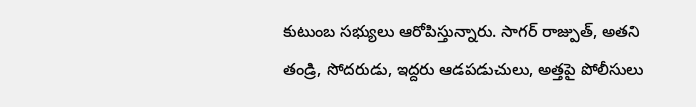కుటుంబ సభ్యులు ఆరోపిస్తున్నారు. సాగర్ రాజ్పుత్, అతని తండ్రి, సోదరుడు, ఇద్దరు ఆడపడుచులు, అత్తపై పోలీసులు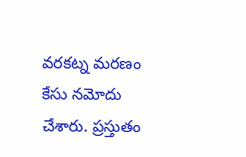వరకట్న మరణం కేసు నమోదు చేశారు. ప్రస్తుతం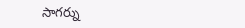సాగర్ను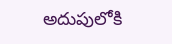అదుపులోకి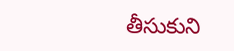తీసుకుని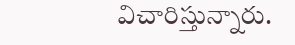విచారిస్తున్నారు.